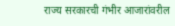राज्य सरकारची गंभीर आजारांवरील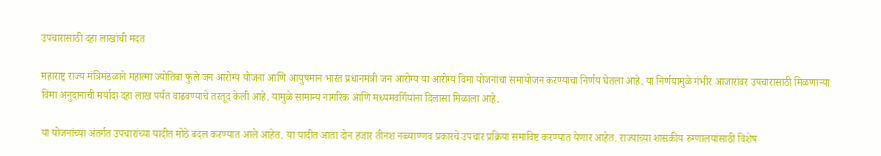उपचारासाठी दहा लाखांची मदत

महाराष्ट्र राज्य मंत्रिमंडळाने महात्मा ज्योतिबा फुले जन आरोग्य योजना आणि आयुषमान भारत प्रधानमंत्री जन आरोग्य या आरोग्य विमा योजनांचा समायोजन करण्याचा निर्णय घेतला आहे. या निर्णयामुळे गंभीर आजारांवर उपचारासाठी मिळणाऱ्या विमा अनुदानाची मर्यादा दहा लाख पर्यंत वाढवण्याचे तरतूद केली आहे. यामुळे सामान्य नागरिक आणि मध्यमवर्गियांना दिलासा मिळाला आहे.

या योजनांच्या अंतर्गत उपचारांच्या यादीत मोठे बदल करण्यात आले आहेत. या यादीत आता दोन हजार तीनश नव्व्याण्णव प्रकारचे उपचार प्रक्रिया समाविष्ट करण्यात येणार आहेत. राज्याच्या शासकीय रुग्णालयांसाठी विशेष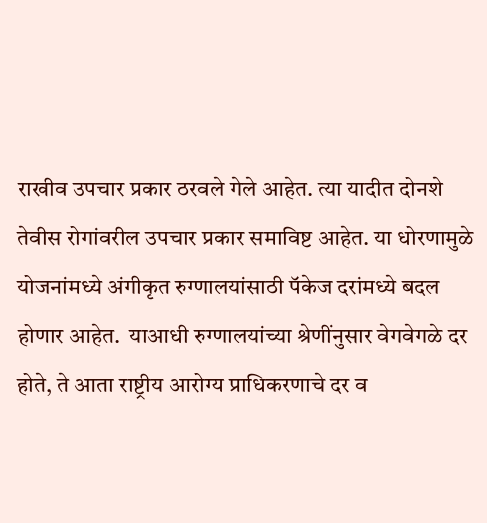राखीव उपचार प्रकार ठरवले गेले आहेत. त्या यादीत दोनशे तेवीस रोगांवरील उपचार प्रकार समाविष्ट आहेत. या धोरणामुळे योजनांमध्ये अंगीकृत रुग्णालयांसाठी पॅकेज दरांमध्ये बदल होणार आहेत.  याआधी रुग्णालयांच्या श्रेणींनुसार वेगवेगळे दर होते, ते आता राष्ट्रीय आरोग्य प्राधिकरणाचे दर व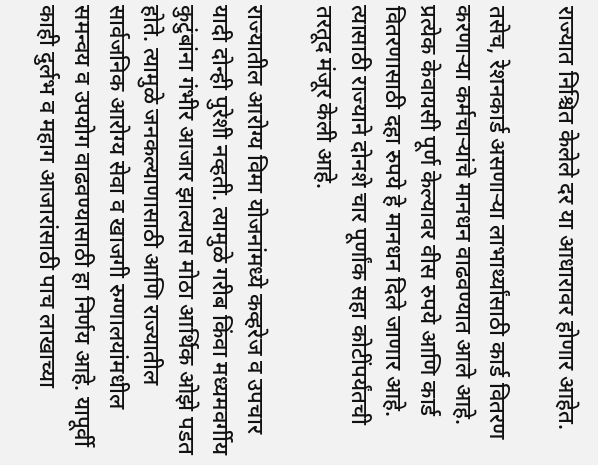राज्यात निश्चित केलेले दर या आधारावर होणार आहेत.

तसेच, रेशनकार्ड असणाऱ्या लाभार्थ्यांसाठी कार्ड वितरण करणाऱ्या कर्मचार्‍यांचे मानधन वाढवण्यात आले आहे. प्रत्येक केवायसी पूर्ण केल्यावर वीस रुपये आणि कार्ड वितरणासाठी दहा रुपये हे मानधन दिले जाणार आहे. त्यासाठी राज्याने दोनशे चार पूर्णांक सहा कोटींपर्यंतची तरतूद मंजूर केली आहे.

राज्यातील आरोग्य विमा योजनांमध्ये कव्हरेज व उपचार यादी दोन्ही पुरेशी नव्हती. त्यामुळे गरीब किंवा मध्यमवर्गीय कुटुंबांना गंभीर आजार झाल्यास मोठा आर्थिक ओझे पडत होते. त्यामुळे जनकल्याणासाठी आणि राज्यातील सार्वजनिक आरोग्य सेवा व खाजगी रुग्णालयांमधील समन्वय व उपयोग वाढवण्यासाठी हा निर्णय आहे. यापूर्वी काही दुर्लभ व महाग आजारांसाठी पाच लाखाच्या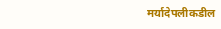मर्यादेपलीकडील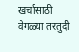खर्चासाठी वेगळ्या तरतुदी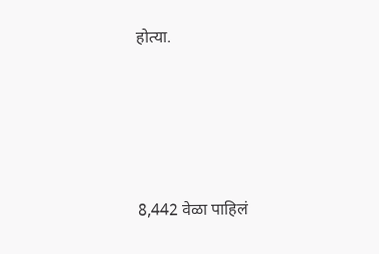होत्या.






8,442 वेळा पाहिलं